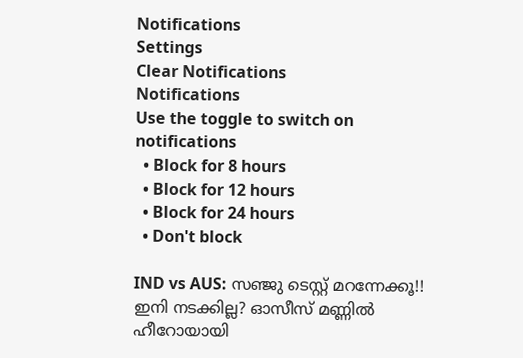Notifications
Settings
Clear Notifications
Notifications
Use the toggle to switch on notifications
  • Block for 8 hours
  • Block for 12 hours
  • Block for 24 hours
  • Don't block

IND vs AUS: സഞ്ജു ടെസ്റ്റ് മറന്നേക്കൂ!! ഇനി നടക്കില്ല? ഓസീസ് മണ്ണില്‍ ഹീറോയായി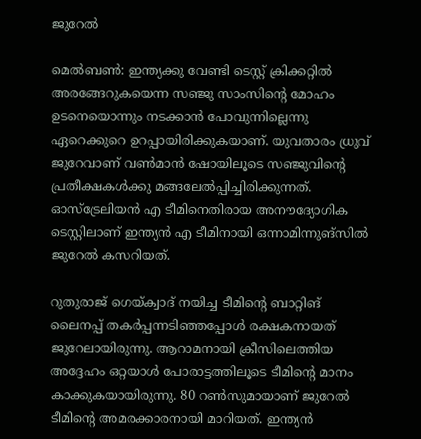ജുറേല്‍

മെല്‍ബണ്‍: ഇന്ത്യക്കു വേണ്ടി ടെസ്റ്റ് ക്രിക്കറ്റില്‍ അരങ്ങേറുകയെന്ന സഞ്ജു സാംസിന്റെ മോഹം ഉടനെയൊന്നും നടക്കാന്‍ പോവുന്നില്ലെന്നു ഏറെക്കുറെ ഉറപ്പായിരിക്കുകയാണ്. യുവതാരം ധ്രുവ് ജുറേവാണ് വണ്‍മാന്‍ ഷോയിലൂടെ സഞ്ജുവിന്റെ പ്രതീക്ഷകള്‍ക്കു മങ്ങലേല്‍പ്പിച്ചിരിക്കുന്നത്. ഓസ്‌ട്രേലിയന്‍ എ ടീമിനെതിരായ അനൗദ്യോഗിക ടെസ്റ്റിലാണ് ഇന്ത്യന്‍ എ ടീമിനായി ഒന്നാമിന്നുങ്‌സില്‍ ജുറേല്‍ കസറിയത്.

റുതുരാജ് ഗെയ്ക്വാദ് നയിച്ച ടീമിന്റെ ബാറ്റിങ് ലൈനപ്പ് തകര്‍പ്പന്നടിഞ്ഞപ്പോള്‍ രക്ഷകനായത് ജുറേലായിരുന്നു. ആറാമനായി ക്രീസിലെത്തിയ അദ്ദേഹം ഒറ്റയാള്‍ പോരാട്ടത്തിലൂടെ ടീമിന്റെ മാനം കാക്കുകയായിരുന്നു. 80 റണ്‍സുമായാണ് ജുറേല്‍ ടീമിന്റെ അമരക്കാരനായി മാറിയത്. ഇന്ത്യന്‍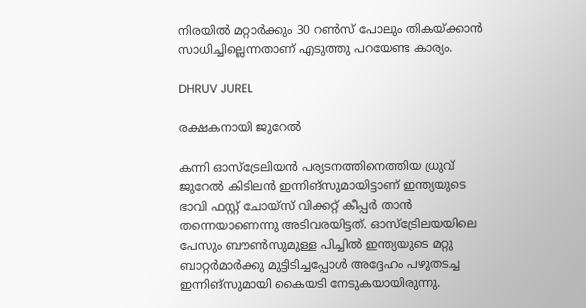നിരയില്‍ മറ്റാര്‍ക്കും 30 റണ്‍സ് പോലും തികയ്ക്കാന്‍ സാധിച്ചില്ലെന്നതാണ് എടുത്തു പറയേണ്ട കാര്യം.

DHRUV JUREL

രക്ഷകനായി ജുറേല്‍

കന്നി ഓസ്‌ട്രേലിയന്‍ പര്യടനത്തിനെത്തിയ ധ്രുവ് ജുറേല്‍ കിടിലന്‍ ഇന്നിങ്‌സുമായിട്ടാണ് ഇന്ത്യയുടെ ഭാവി ഫസ്റ്റ് ചോയ്‌സ് വിക്കറ്റ് കീപ്പര്‍ താന്‍ തന്നെയാണെന്നു അടിവരയിട്ടത്. ഓസ്‌ട്രേിലയയിലെ പേസും ബൗണ്‍സുമുള്ള പിച്ചില്‍ ഇന്ത്യയുടെ മറ്റു ബാറ്റര്‍മാര്‍ക്കു മുട്ടിടിച്ചപ്പോള്‍ അദ്ദേഹം പഴുതടച്ച ഇന്നിങ്‌സുമായി കൈയടി നേടുകയായിരുന്നു.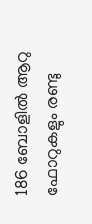186 ബോളില്‍ ആറു ഫോറുകളും രണ്ടു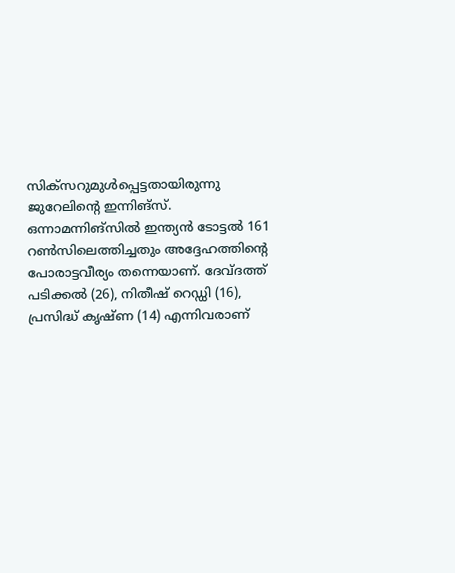സിക്‌സറുമുള്‍പ്പെട്ടതായിരുന്നു ജുറേലിന്റെ ഇന്നിങ്‌സ്. ഒന്നാമന്നിങ്‌സില്‍ ഇന്ത്യന്‍ ടോട്ടല്‍ 161 റണ്‍സിലെത്തിച്ചതും അദ്ദേഹത്തിന്റെ പോരാട്ടവീര്യം തന്നെയാണ്. ദേവ്ദത്ത് പടിക്കല്‍ (26), നിതീഷ് റെഡ്ഡി (16), പ്രസിദ്ധ് കൃഷ്ണ (14) എന്നിവരാണ്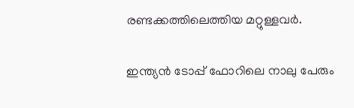രണ്ടക്കത്തിലെത്തിയ മറ്റുള്ളവര്‍.

ഇന്ത്യന്‍ ടോപ്പ് ഫോറിലെ നാലു പേരും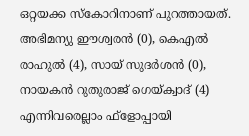ഒറ്റയക്ക സ്‌കോറിനാണ് പുറത്തായത്. അഭിമന്യു ഈശ്വരന്‍ (0), കെഎല്‍ രാഹുല്‍ (4), സായ് സുദര്‍ശന്‍ (0), നായകന്‍ റുതുരാജ് ഗെയ്ക്വാദ് (4) എന്നിവരെല്ലാം ഫ്‌ളോപ്പായി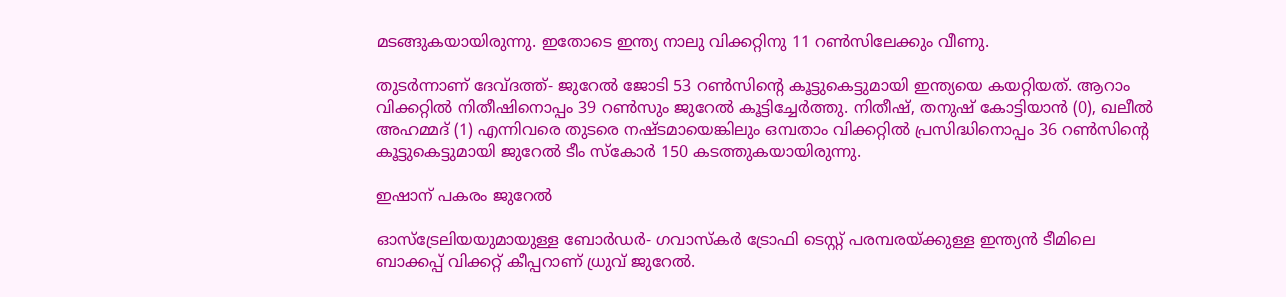മടങ്ങുകയായിരുന്നു. ഇതോടെ ഇന്ത്യ നാലു വിക്കറ്റിനു 11 റണ്‍സിലേക്കും വീണു.

തുടര്‍ന്നാണ് ദേവ്ദത്ത്- ജുറേല്‍ ജോടി 53 റണ്‍സിന്റെ കൂട്ടുകെട്ടുമായി ഇന്ത്യയെ കയറ്റിയത്. ആറാം വിക്കറ്റില്‍ നിതീഷിനൊപ്പം 39 റണ്‍സും ജുറേല്‍ കൂട്ടിച്ചേര്‍ത്തു. നിതീഷ്, തനുഷ് കോട്ടിയാന്‍ (0), ഖലീല്‍ അഹമ്മദ് (1) എന്നിവരെ തുടരെ നഷ്ടമായെങ്കിലും ഒമ്പതാം വിക്കറ്റില്‍ പ്രസിദ്ധിനൊപ്പം 36 റണ്‍സിന്റെ കൂട്ടുകെട്ടുമായി ജുറേല്‍ ടീം സ്‌കോര്‍ 150 കടത്തുകയായിരുന്നു.

ഇഷാന് പകരം ജുറേല്‍

ഓസ്‌ട്രേലിയയുമായുള്ള ബോര്‍ഡര്‍- ഗവാസ്‌കര്‍ ട്രോഫി ടെസ്റ്റ് പരമ്പരയ്ക്കുള്ള ഇന്ത്യന്‍ ടീമിലെ ബാക്കപ്പ് വിക്കറ്റ് കീപ്പറാണ് ധ്രുവ് ജുറേല്‍.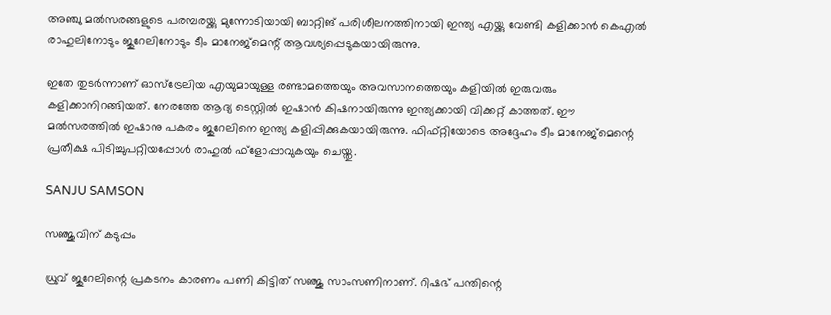അഞ്ചു മല്‍സരങ്ങളുടെ പരമ്പരയ്ക്കു മുന്നോടിയായി ബാറ്റിങ് പരിശീലനത്തിനായി ഇന്ത്യ എയ്ക്കു വേണ്ടി കളിക്കാന്‍ കെഎല്‍ രാഹുലിനോടും ജുറേലിനോടും ടീം മാനേജ്‌മെന്റ് ആവശ്യപ്പെടുകയായിരുന്നു.

ഇതേ തുടര്‍ന്നാണ് ഓസ്‌ട്രേലിയ എയുമായുള്ള രണ്ടാമത്തെയും അവസാനത്തെയും കളിയില്‍ ഇരുവരും കളിക്കാനിറങ്ങിയത്. നേരത്തേ ആദ്യ ടെസ്റ്റില്‍ ഇഷാന്‍ കിഷനായിരുന്നു ഇന്ത്യക്കായി വിക്കറ്റ് കാത്തത്. ഈ മല്‍സരത്തില്‍ ഇഷാനു പകരം ജുറേലിനെ ഇന്ത്യ കളിപ്പിക്കുകയായിരുന്നു. ഫിഫ്റ്റിയോടെ അദ്ദേഹം ടീം മാനേജ്‌മെന്റെ പ്രതീക്ഷ പിടിച്ചുപറ്റിയപ്പോള്‍ രാഹുല്‍ ഫ്‌ളോപ്പാവുകയും ചെയ്തു.

SANJU SAMSON

സഞ്ജുവിന് കടുപ്പം

ധ്രുവ് ജുറേലിന്റെ പ്രകടനം കാരണം പണി കിട്ടിത് സഞ്ജു സാംസണിനാണ്. റിഷഭ് പന്തിന്റെ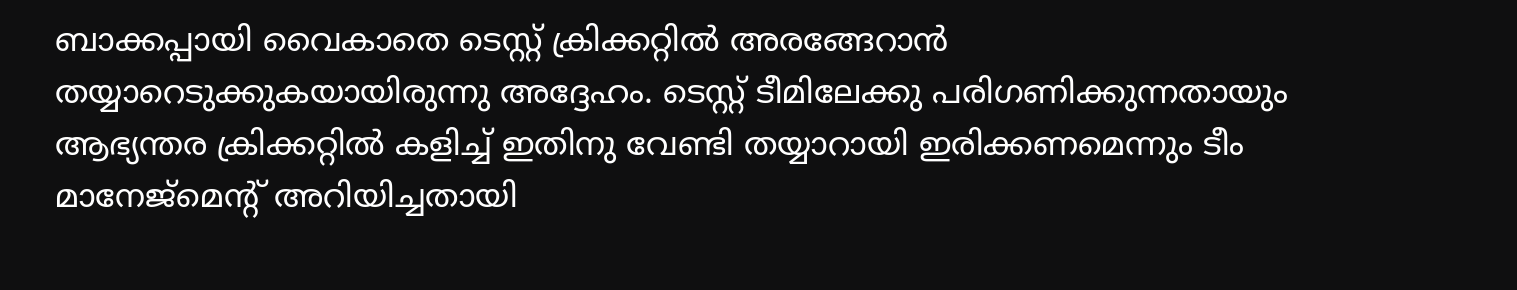ബാക്കപ്പായി വൈകാതെ ടെസ്റ്റ് ക്രിക്കറ്റില്‍ അരങ്ങേറാന്‍ തയ്യാറെടുക്കുകയായിരുന്നു അദ്ദേഹം. ടെസ്റ്റ് ടീമിലേക്കു പരിഗണിക്കുന്നതായും ആഭ്യന്തര ക്രിക്കറ്റില്‍ കളിച്ച് ഇതിനു വേണ്ടി തയ്യാറായി ഇരിക്കണമെന്നും ടീം മാനേജ്‌മെന്റ് അറിയിച്ചതായി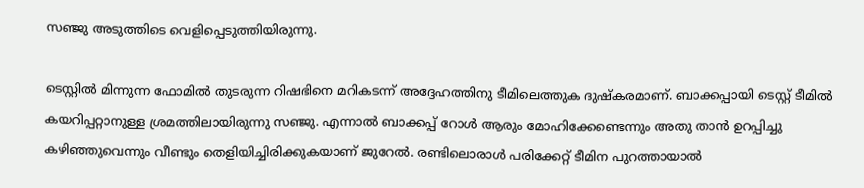സഞ്ജു അടുത്തിടെ വെളിപ്പെടുത്തിയിരുന്നു.

ടെസ്റ്റില്‍ മിന്നുന്ന ഫോമില്‍ തുടരുന്ന റിഷഭിനെ മറികടന്ന് അദ്ദേഹത്തിനു ടീമിലെത്തുക ദുഷ്‌കരമാണ്. ബാക്കപ്പായി ടെസ്റ്റ് ടീമില്‍ കയറിപ്പറ്റാനുള്ള ശ്രമത്തിലായിരുന്നു സഞ്ജു. എന്നാല്‍ ബാക്കപ്പ് റോള്‍ ആരും മോഹിക്കേണ്ടെന്നും അതു താന്‍ ഉറപ്പിച്ചു കഴിഞ്ഞുവെന്നും വീണ്ടും തെളിയിച്ചിരിക്കുകയാണ് ജുറേല്‍. രണ്ടിലൊരാള്‍ പരിക്കേറ്റ് ടീമിന പുറത്തായാല്‍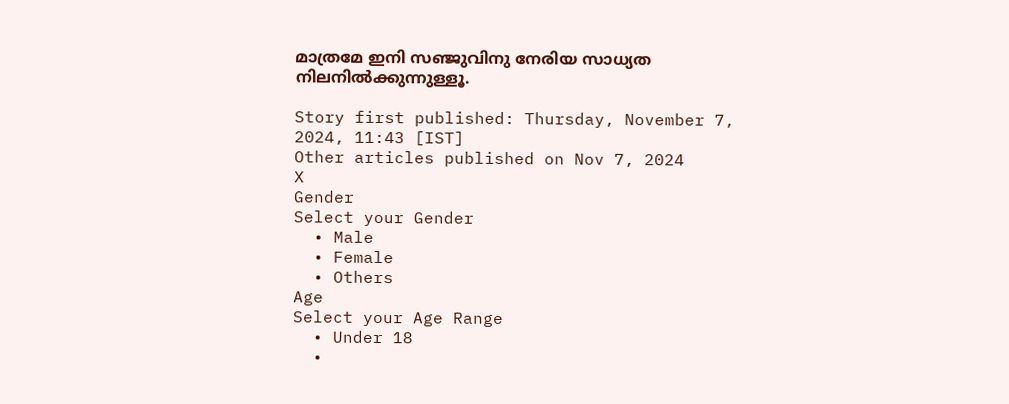മാത്രമേ ഇനി സഞ്ജുവിനു നേരിയ സാധ്യത നിലനില്‍ക്കുന്നുള്ളൂ.

Story first published: Thursday, November 7, 2024, 11:43 [IST]
Other articles published on Nov 7, 2024
X
Gender
Select your Gender
  • Male
  • Female
  • Others
Age
Select your Age Range
  • Under 18
  •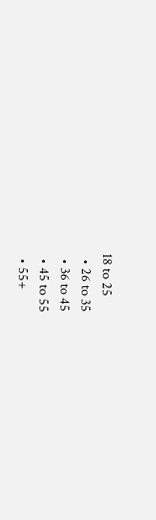18 to 25
  • 26 to 35
  • 36 to 45
  • 45 to 55
  • 55+